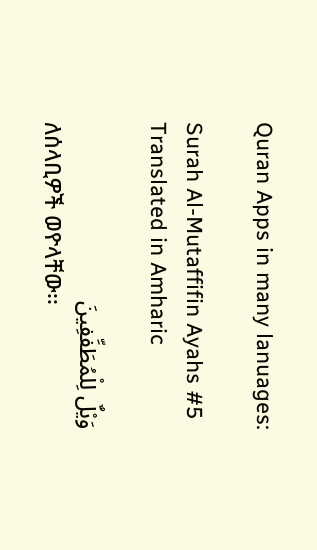Quran Apps in many lanuages:

Surah Al-Mutaffifin Ayahs #5 Translated in Amharic

وَيْلٌ لِلْمُطَفِّفِينَ
ለሰላቢዎች ወዮላቸው፡፡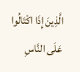الَّذِينَ إِذَا اكْتَالُوا عَلَى النَّاسِ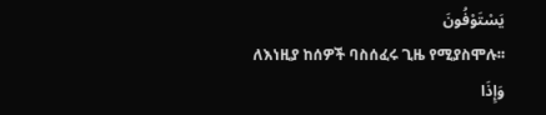يَسْتَوْفُونَ
ለእነዚያ ከሰዎች ባስሰፈሩ ጊዜ የሚያስሞሉ፡፡
وَإِذَا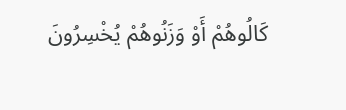كَالُوهُمْ أَوْ وَزَنُوهُمْ يُخْسِرُونَ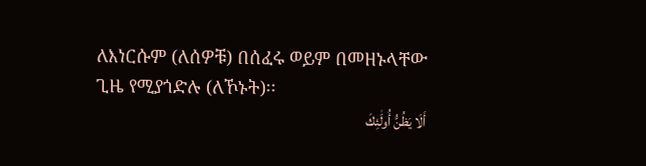ለእነርሱም (ለሰዎቹ) በሰፈሩ ወይም በመዘኑላቸው ጊዜ የሚያጎድሉ (ለኾኑት)፡፡
أَلَا يَظُنُّ أُولَٰئِكَ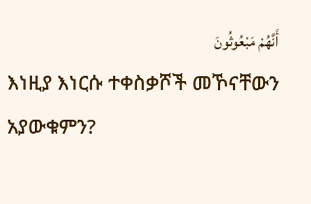أَنَّهُمْ مَبْعُوثُونَ
እነዚያ እነርሱ ተቀስቃሾች መኾናቸውን አያውቁምን?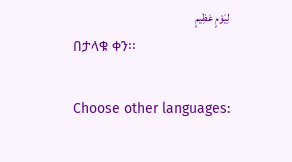لِيَوْمٍ عَظِيمٍ
በታላቁ ቀን፡፡

Choose other languages: